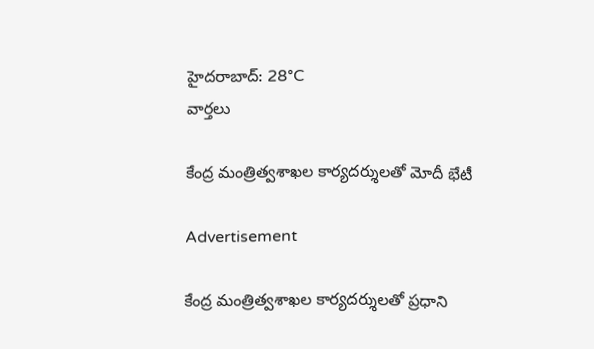హైదరాబాద్: 28°C
వార్తలు

కేంద్ర మంత్రిత్వశాఖల కార్యదర్శులతో మోదీ భేటీ

Advertisement

కేంద్ర మంత్రిత్వశాఖల కార్యదర్శులతో ప్రధాని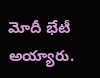మోదీ భేటీ అయ్యారు.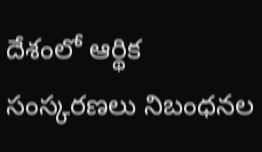దేశంలో ఆర్థిక సంస్కరణలు నిబంధనల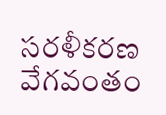సరళీకరణ వేగవంతం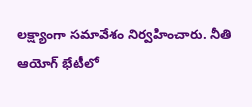లక్ష్యాంగా సమావేశం నిర్వహించారు. నీతి ఆయోగ్ భేటీలో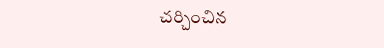చర్చించిన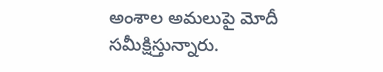అంశాల అమలుపై మోదీ సమీక్షిస్తున్నారు.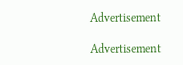Advertisement

Advertisement